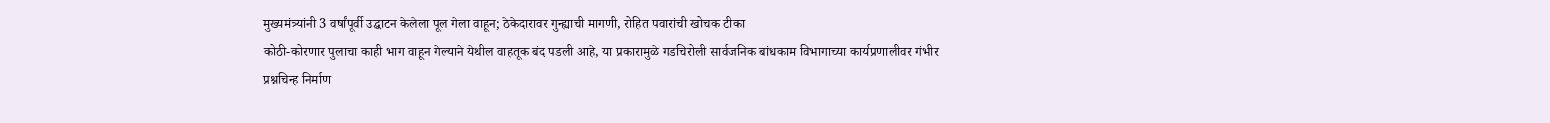मुख्यमंत्र्यांनी 3 वर्षांपूर्वी उद्घाटन केलेला पूल गेला वाहून; ठेकेदारावर गुन्ह्याची मागणी, रोहित पवारांची खोचक टीका
कोठी-कोरणार पुलाचा काही भाग वाहून गेल्याने येथील वाहतूक बंद पडली आहे, या प्रकारामुळे गडचिरोली सार्वजनिक बांधकाम विभागाच्या कार्यप्रणालीवर गंभीर प्रश्नचिन्ह निर्माण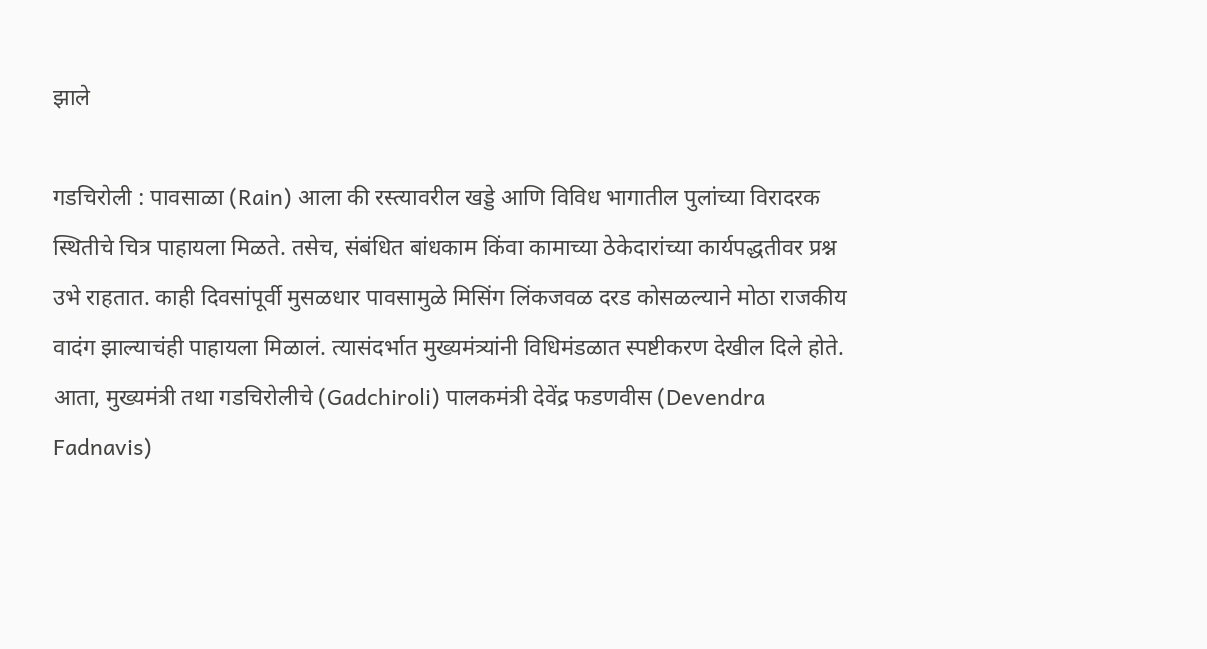झाले

गडचिरोली : पावसाळा (Rain) आला की रस्त्यावरील खड्डे आणि विविध भागातील पुलांच्या विरादरक स्थितीचे चित्र पाहायला मिळते. तसेच, संबंधित बांधकाम किंवा कामाच्या ठेकेदारांच्या कार्यपद्धतीवर प्रश्न उभे राहतात. काही दिवसांपूर्वी मुसळधार पावसामुळे मिसिंग लिंकजवळ दरड कोसळल्याने मोठा राजकीय वादंग झाल्याचंही पाहायला मिळालं. त्यासंदर्भात मुख्यमंत्र्यांनी विधिमंडळात स्पष्टीकरण देखील दिले होते. आता, मुख्यमंत्री तथा गडचिरोलीचे (Gadchiroli) पालकमंत्री देवेंद्र फडणवीस (Devendra Fadnavis)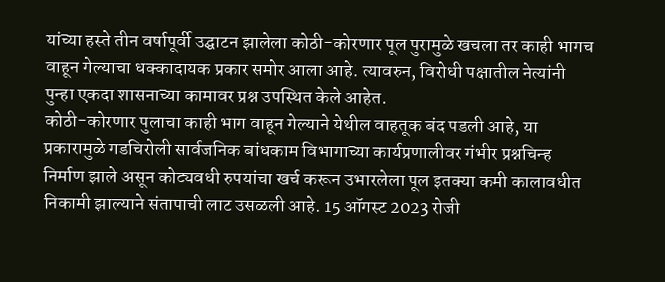यांच्या हस्ते तीन वर्षापूर्वी उद्घाटन झालेला कोठी-कोरणार पूल पुरामुळे खचला तर काही भागच वाहून गेल्याचा धक्कादायक प्रकार समोर आला आहे. त्यावरुन, विरोधी पक्षातील नेत्यांनी पुन्हा एकदा शासनाच्या कामावर प्रश्न उपस्थित केले आहेत.
कोठी-कोरणार पुलाचा काही भाग वाहून गेल्याने येथील वाहतूक बंद पडली आहे, या प्रकारामुळे गडचिरोली सार्वजनिक बांधकाम विभागाच्या कार्यप्रणालीवर गंभीर प्रश्नचिन्ह निर्माण झाले असून कोट्यवधी रुपयांचा खर्च करून उभारलेला पूल इतक्या कमी कालावधीत निकामी झाल्याने संतापाची लाट उसळली आहे. 15 ऑगस्ट 2023 रोजी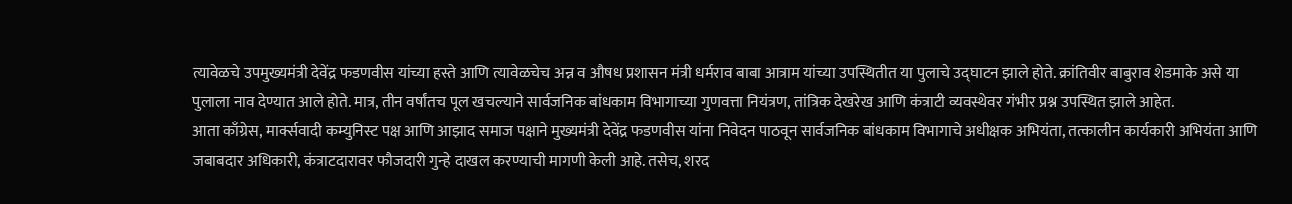त्यावेळचे उपमुख्यमंत्री देवेंद्र फडणवीस यांच्या हस्ते आणि त्यावेळचेच अन्न व औषध प्रशासन मंत्री धर्मराव बाबा आत्राम यांच्या उपस्थितीत या पुलाचे उद्घाटन झाले होते. क्रांतिवीर बाबुराव शेडमाके असे या पुलाला नाव देण्यात आले होते. मात्र, तीन वर्षांतच पूल खचल्याने सार्वजनिक बांधकाम विभागाच्या गुणवत्ता नियंत्रण, तांत्रिक देखरेख आणि कंत्राटी व्यवस्थेवर गंभीर प्रश्न उपस्थित झाले आहेत.
आता काँग्रेस, मार्क्सवादी कम्युनिस्ट पक्ष आणि आझाद समाज पक्षाने मुख्यमंत्री देवेंद्र फडणवीस यांना निवेदन पाठवून सार्वजनिक बांधकाम विभागाचे अधीक्षक अभियंता, तत्कालीन कार्यकारी अभियंता आणि जबाबदार अधिकारी, कंत्राटदारावर फौजदारी गुन्हे दाखल करण्याची मागणी केली आहे. तसेच, शरद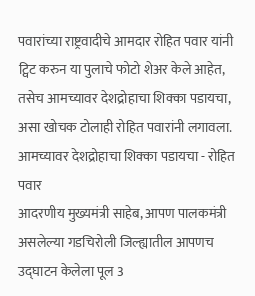पवारांच्या राष्ट्रवादीचे आमदार रोहित पवार यांनी ट्विट करुन या पुलाचे फोटो शेअर केले आहेत, तसेच आमच्यावर देशद्रोहाचा शिक्का पडायचा, असा खोचक टोलाही रोहित पवारांनी लगावला.
आमच्यावर देशद्रोहाचा शिक्का पडायचा - रोहित पवार
आदरणीय मुख्यमंत्री साहेब, आपण पालकमंत्री असलेल्या गडचिरोली जिल्ह्यातील आपणच उद्घाटन केलेला पूल 3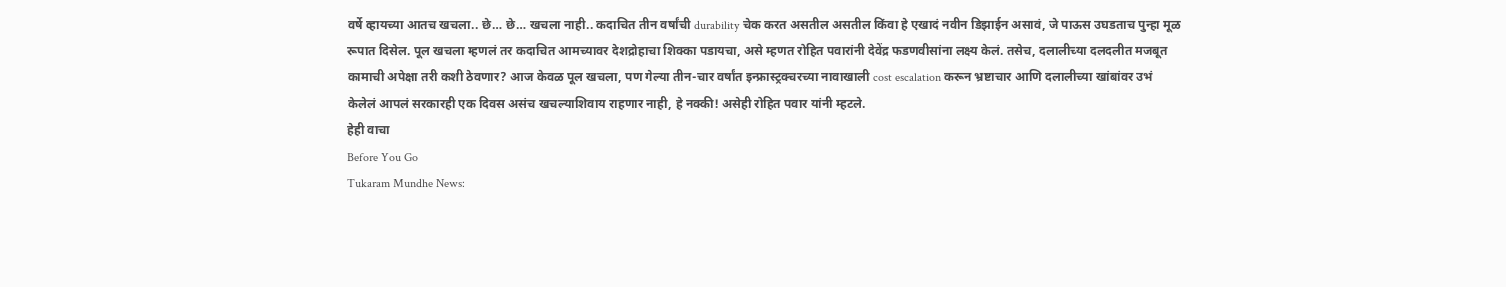वर्षे व्हायच्या आतच खचला.. छे… छे… खचला नाही.. कदाचित तीन वर्षांची durability चेक करत असतील असतील किंवा हे एखादं नवीन डिझाईन असावं, जे पाऊस उघडताच पुन्हा मूळ रूपात दिसेल. पूल खचला म्हणलं तर कदाचित आमच्यावर देशद्रोहाचा शिक्का पडायचा, असे म्हणत रोहित पवारांनी देवेंद्र फडणवीसांना लक्ष्य केलं. तसेच, दलालीच्या दलदलीत मजबूत कामाची अपेक्षा तरी कशी ठेवणार? आज केवळ पूल खचला, पण गेल्या तीन-चार वर्षांत इन्फ्रास्ट्रक्चरच्या नावाखाली cost escalation करून भ्रष्टाचार आणि दलालीच्या खांबांवर उभं केलेलं आपलं सरकारही एक दिवस असंच खचल्याशिवाय राहणार नाही, हे नक्की! असेही रोहित पवार यांनी म्हटले.
हेही वाचा
Before You Go
Tukaram Mundhe News: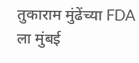तुकाराम मुंढेंच्या FDA ला मुंबई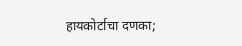हायकोर्टाचा दणका;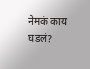नेमकं काय घडलं?